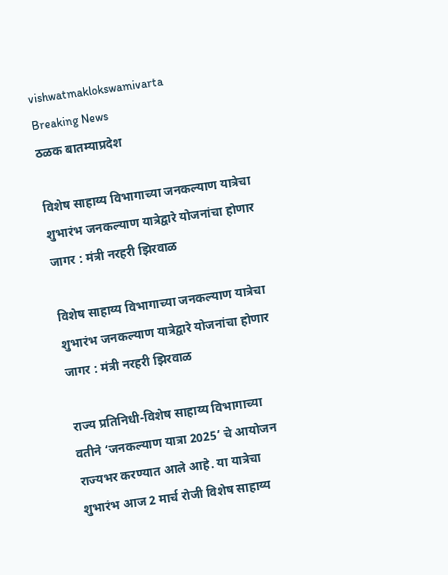vishwatmaklokswamivarta
Breaking News
ठळक बातम्याप्रदेश

विशेष साहाय्य विभागाच्या जनकल्याण यात्रेचा शुभारंभ जनकल्याण यात्रेद्वारे योजनांचा होणार जागर : मंत्री नरहरी झिरवाळ

विशेष साहाय्य विभागाच्या जनकल्याण यात्रेचा शुभारंभ जनकल्याण यात्रेद्वारे योजनांचा होणार जागर : मंत्री नरहरी झिरवाळ

राज्य प्रतिनिधी-विशेष साहाय्य विभागाच्या वतीने ‘जनकल्याण यात्रा 2025’ चे आयोजन राज्यभर करण्यात आले आहे. या यात्रेचा शुभारंभ आज 2 मार्च रोजी विशेष साहाय्य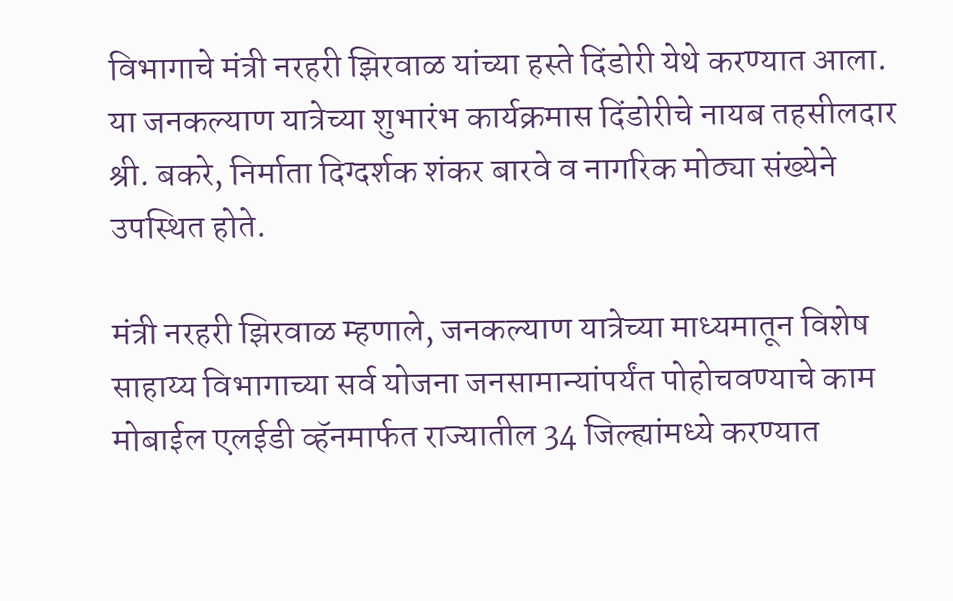विभागाचे मंत्री नरहरी झिरवाळ यांच्या हस्ते दिंडोरी येथे करण्यात आला. या जनकल्याण यात्रेच्या शुभारंभ कार्यक्रमास दिंडोरीचे नायब तहसीलदार श्री. बकरे, निर्माता दिग्दर्शक शंकर बारवे व नागरिक मोठ्या संख्येने उपस्थित होते.

मंत्री नरहरी झिरवाळ म्हणाले, जनकल्याण यात्रेच्या माध्यमातून विशेष साहाय्य विभागाच्या सर्व योजना जनसामान्यांपर्यंत पोहोचवण्याचे काम मोबाईल एलईडी व्हॅनमार्फत राज्यातील 34 जिल्ह्यांमध्ये करण्यात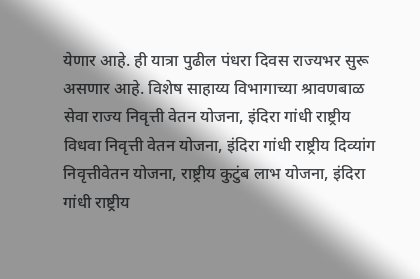येणार आहे. ही यात्रा पुढील पंधरा दिवस राज्यभर सुरू असणार आहे. विशेष साहाय्य विभागाच्या श्रावणबाळ सेवा राज्य निवृत्ती वेतन योजना, इंदिरा गांधी राष्ट्रीय विधवा निवृत्ती वेतन योजना, इंदिरा गांधी राष्ट्रीय दिव्यांग निवृत्तीवेतन योजना, राष्ट्रीय कुटुंब लाभ योजना, इंदिरा गांधी राष्ट्रीय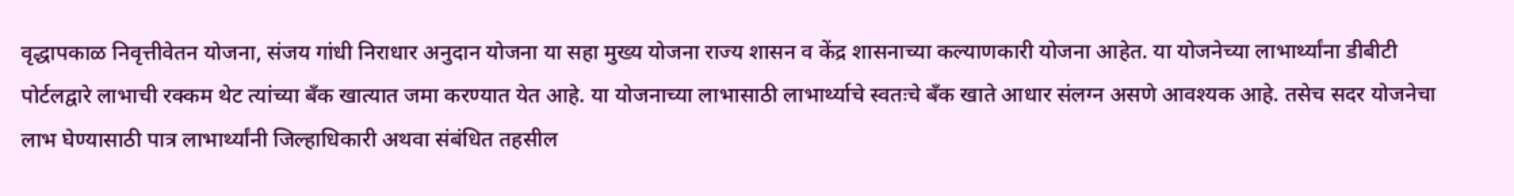वृद्धापकाळ निवृत्तीवेतन योजना, संजय गांधी निराधार अनुदान योजना या सहा मुख्य योजना राज्य शासन व केंद्र शासनाच्या कल्याणकारी योजना आहेत. या योजनेच्या लाभार्थ्यांना डीबीटी पोर्टलद्वारे लाभाची रक्कम थेट त्यांच्या बँक खात्यात जमा करण्यात येत आहे. या योजनाच्या लाभासाठी लाभार्थ्याचे स्वतःचे बँक खाते आधार संलग्न असणे आवश्यक आहे. तसेच सदर योजनेचा लाभ घेण्यासाठी पात्र लाभार्थ्यांनी जिल्हाधिकारी अथवा संबंधित तहसील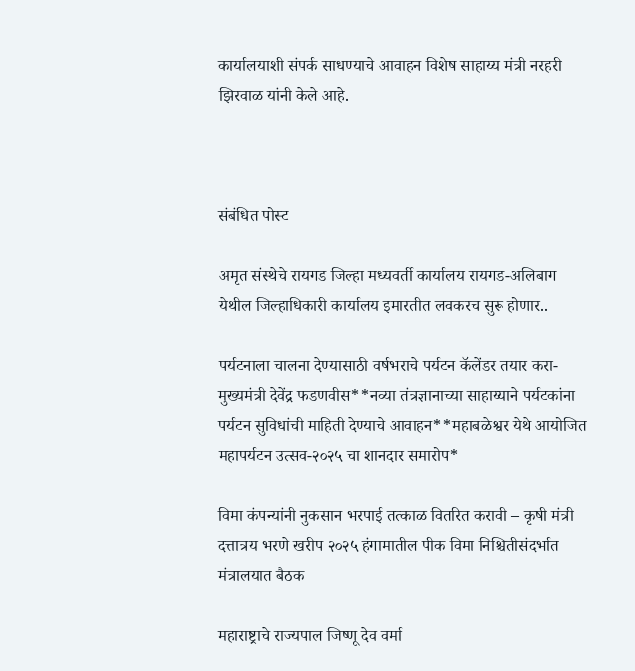कार्यालयाशी संपर्क साधण्याचे आवाहन विशेष साहाय्य मंत्री नरहरी झिरवाळ यांनी केले आहे.



संबंधित पोस्ट

अमृत संस्थेचे रायगड जिल्हा मध्यवर्ती कार्यालय रायगड-अलिबाग येथील जिल्हाधिकारी कार्यालय इमारतीत लवकरच सुरू होणार..

पर्यटनाला चालना देण्यासाठी वर्षभराचे पर्यटन कॅलेंडर तयार करा-मुख्यमंत्री देवेंद्र फडणवीस**नव्या तंत्रज्ञानाच्या साहाय्याने पर्यटकांना पर्यटन सुविधांची माहिती देण्याचे आवाहन**महाबळेश्वर येथे आयोजित महापर्यटन उत्सव-२०२५ चा शानदार समारोप*

विमा कंपन्यांनी नुकसान भरपाई तत्काळ वितरित करावी – कृषी मंत्री दत्तात्रय भरणे खरीप २०२५ हंगामातील पीक विमा निश्चितीसंदर्भात मंत्रालयात बैठक

महाराष्ट्राचे राज्यपाल जिष्णू देव वर्मा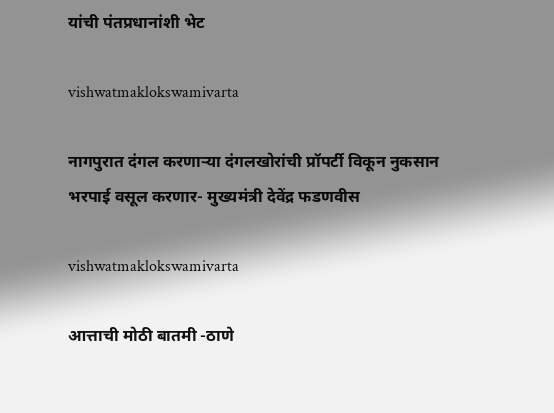यांची पंतप्रधानांशी भेट

vishwatmaklokswamivarta

नागपुरात दंगल करणाऱ्या दंगलखोरांची प्रॉपर्टी विकून नुकसान भरपाई वसूल करणार- मुख्यमंत्री देवेंद्र फडणवीस

vishwatmaklokswamivarta

आत्ताची मोठी बातमी -ठाणे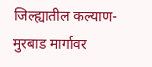जिल्ह्यातील कल्याण-मुरबाड मार्गावर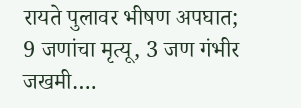रायते पुलावर भीषण अपघात; 9 जणांचा मृत्यू, 3 जण गंभीर जखमी….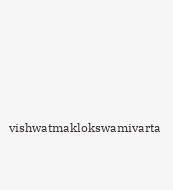vishwatmaklokswamivarta